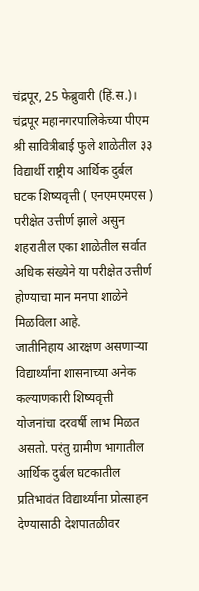चंद्रपूर, 25 फेब्रुवारी (हिं.स.)। चंद्रपूर महानगरपालिकेच्या पीएम श्री सावित्रीबाई फुले शाळेतील ३३ विद्यार्थी राष्ट्रीय आर्थिक दुर्बल घटक शिष्यवृत्ती ( एनएमएमएस ) परीक्षेत उत्तीर्ण झाले असुन शहरातील एका शाळेतील सर्वात अधिक संख्येने या परीक्षेत उत्तीर्ण होण्याचा मान मनपा शाळेने मिळविला आहे.
जातीनिहाय आरक्षण असणाऱ्या विद्यार्थ्यांना शासनाच्या अनेक कल्याणकारी शिष्यवृत्ती योजनांचा दरवर्षी लाभ मिळत असतो. परंतु ग्रामीण भागातील आर्थिक दुर्बल घटकातील प्रतिभावंत विद्यार्थ्यांना प्रोत्साहन देण्यासाठी देशपातळीवर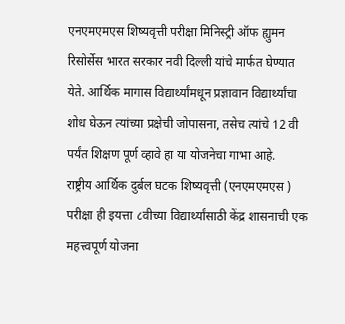एनएमएमएस शिष्यवृत्ती परीक्षा मिनिस्ट्री ऑफ ह्युमन रिसोर्सेस भारत सरकार नवी दिल्ली यांचे मार्फत घेण्यात येते. आर्थिक मागास विद्यार्थ्यांमधून प्रज्ञावान विद्यार्थ्यांचा शोध घेऊन त्यांच्या प्रक्षेची जोपासना, तसेच त्यांचे 12 वी पर्यंत शिक्षण पूर्ण व्हावे हा या योजनेचा गाभा आहे.
राष्ट्रीय आर्थिक दुर्बल घटक शिष्यवृत्ती (एनएमएमएस ) परीक्षा ही इयत्ता ८वीच्या विद्यार्थ्यांसाठी केंद्र शासनाची एक महत्त्वपूर्ण योजना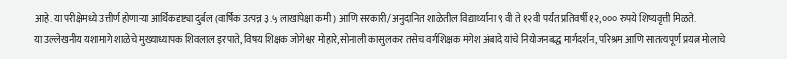आहे. या परीक्षेमध्ये उत्तीर्ण होणाऱ्या आर्थिकदृष्ट्या दुर्बल (वार्षिक उत्पन्न ३.५ लाखांपेक्षा कमी) आणि सरकारी/अनुदानित शाळेतील विद्यार्थ्यांना ९ वी ते १२वी पर्यंत प्रतिवर्षी १२,००० रुपये शिष्यवृत्ती मिळते.
या उल्लेखनीय यशामागे शाळेचे मुख्याध्यापक शिवलाल इरपाते, विषय शिक्षक जोगेश्वर मोहारे,सोनाली कासुलकर तसेच वर्गशिक्षक मंगेश अंबादे यांचे नियोजनबद्ध मार्गदर्शन, परिश्रम आणि सातत्यपूर्ण प्रयत्न मोलाचे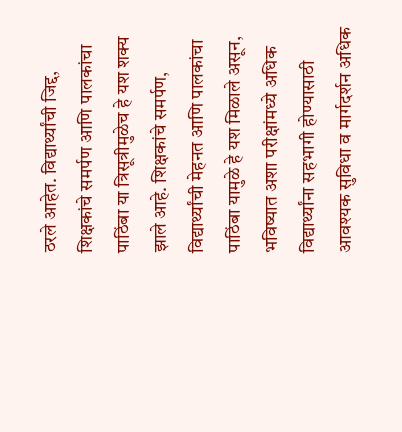ठरले आहेत. विद्यार्थ्यांची जिद्द, शिक्षकांचे समर्पण आणि पालकांचा पाठिंबा या त्रिसूत्रीमुळेच हे यश शक्य झाले आहे. शिक्षकांचे समर्पण, विद्यार्थ्यांची मेहनत आणि पालकांचा पाठिंबा यामुळे हे यश मिळाले असून, भविष्यात अशा परीक्षांमध्ये अधिक विद्यार्थ्यांना सहभागी होण्यासाठी आवश्यक सुविधा व मार्गदर्शन अधिक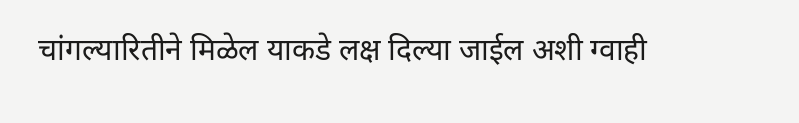चांगल्यारितीने मिळेल याकडे लक्ष दिल्या जाईल अशी ग्वाही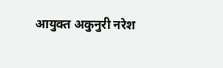आयुक्त अकुनुरी नरेश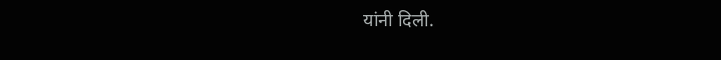यांनी दिली.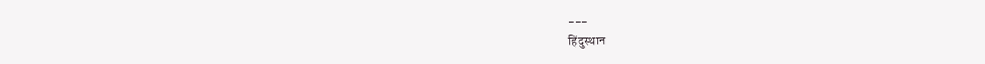---
हिंदुस्थान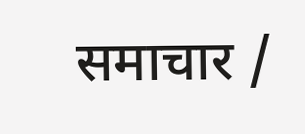समाचार /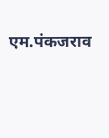एम.पंकजराव